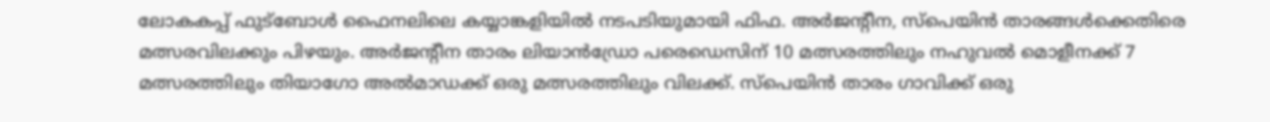ലോകകപ്പ് ഫുട്ബോൾ ഫൈനലിലെ കയ്യാങ്കളിയിൽ നടപടിയുമായി ഫിഫ. അർജന്റീന, സ്പെയിൻ താരങ്ങൾക്കെതിരെ മത്സരവിലക്കും പിഴയും. അർജന്റീന താരം ലിയാൻഡ്രോ പരെഡെസിന് 10 മത്സരത്തിലും നഹുവൽ മൊളീനക്ക് 7 മത്സരത്തിലും തിയാഗോ അൽമാഡക്ക് ഒരു മത്സരത്തിലും വിലക്ക്. സ്പെയിൻ താരം ഗാവിക്ക് ഒരു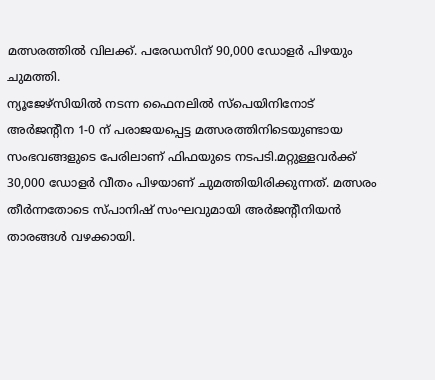മത്സരത്തിൽ വിലക്ക്. പരേഡസിന് 90,000 ഡോളർ പിഴയും ചുമത്തി.
ന്യൂജേഴ്സിയിൽ നടന്ന ഫൈനലിൽ സ്പെയിനിനോട് അർജന്റീന 1-0 ന് പരാജയപ്പെട്ട മത്സരത്തിനിടെയുണ്ടായ സംഭവങ്ങളുടെ പേരിലാണ് ഫിഫയുടെ നടപടി.മറ്റുള്ളവർക്ക് 30,000 ഡോളർ വീതം പിഴയാണ് ചുമത്തിയിരിക്കുന്നത്. മത്സരം തീർന്നതോടെ സ്പാനിഷ് സംഘവുമായി അർജന്റീനിയൻ താരങ്ങൾ വഴക്കായി.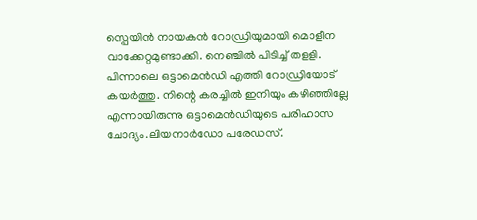സ്പെയിൻ നായകൻ റോഡ്രിയുമായി മൊളീന വാക്കേറ്റമുണ്ടാക്കി. നെഞ്ചിൽ പിടിച്ച് തളളി. പിന്നാലെ ഒട്ടാമെൻഡി എത്തി റോഡ്രിയോട് കയർത്തു. നിന്റെ കരച്ചിൽ ഇനിയും കഴിഞ്ഞില്ലേ എന്നായിരുന്നു ഒട്ടാമെൻഡിയുടെ പരിഹാസ ചോദ്യം.ലിയനാർഡോ പരേഡസ്.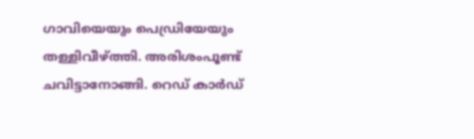ഗാവിയെയും പെഡ്രിയേയും തള്ളിവീഴ്ത്തി. അരിശംപൂണ്ട് ചവിട്ടാനോങ്ങി. റെഡ് കാർഡ്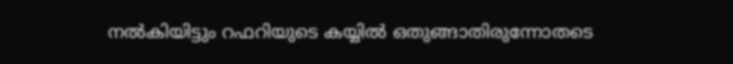നൽകിയിട്ടും റഫറിയുടെ കയ്യിൽ ഒതുങ്ങാതിരുന്നോതടെ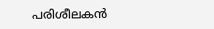പരിശീലകൻ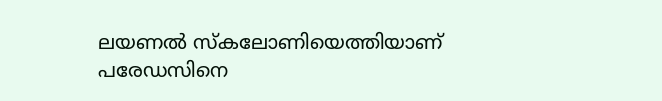ലയണൽ സ്കലോണിയെത്തിയാണ് പരേഡസിനെ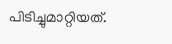പിടിച്ചുമാറ്റിയത്.